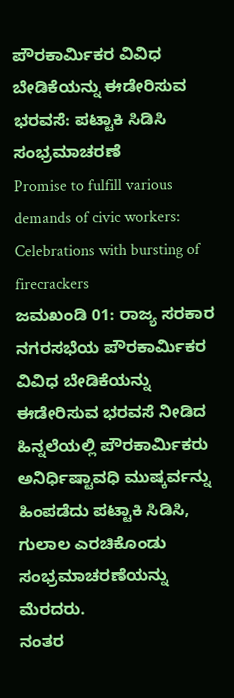ಪೌರಕಾರ್ಮಿಕರ ವಿವಿಧ ಬೇಡಿಕೆಯನ್ನು ಈಡೇರಿಸುವ ಭರವಸೆ: ಪಟ್ಟಾಕಿ ಸಿಡಿಸಿ ಸಂಭ್ರಮಾಚರಣೆ
Promise to fulfill various demands of civic workers: Celebrations with bursting of firecrackers
ಜಮಖಂಡಿ 01: ರಾಜ್ಯ ಸರಕಾರ ನಗರಸಭೆಯ ಪೌರಕಾರ್ಮಿಕರ ವಿವಿಧ ಬೇಡಿಕೆಯನ್ನು ಈಡೇರಿಸುವ ಭರವಸೆ ನೀಡಿದ ಹಿನ್ನಲೆಯಲ್ಲಿ ಪೌರಕಾರ್ಮಿಕರು ಅನಿರ್ಧಿಷ್ಟಾವಧಿ ಮುಷ್ಕರ್ವನ್ನು ಹಿಂಪಡೆದು ಪಟ್ಟಾಕಿ ಸಿಡಿಸಿ, ಗುಲಾಲ ಎರಚಿಕೊಂಡು ಸಂಭ್ರಮಾಚರಣೆಯನ್ನು ಮೆರದರು.
ನಂತರ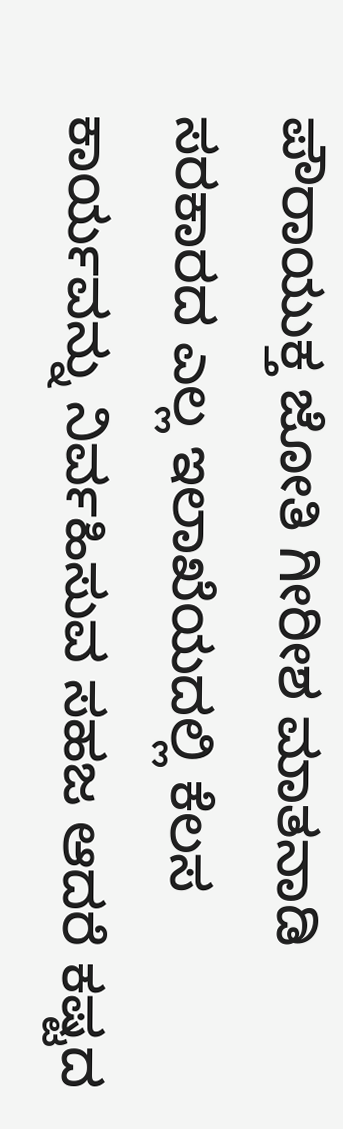ಪೌರಾಯುಕ್ತ ಜೋತಿ ಗೀರೀಶ ಮಾತನಾಡಿ ಸರಕಾರದ ಎಲ್ಲ ಇಲಾಖೆಯದಲ್ಲಿ ಕೆಲಸ ಕಾರ್ಯವನ್ನು ನಿರ್ವಹಿಸುವ ಸಹಜ ಆದರೆ ಕಷ್ಟದ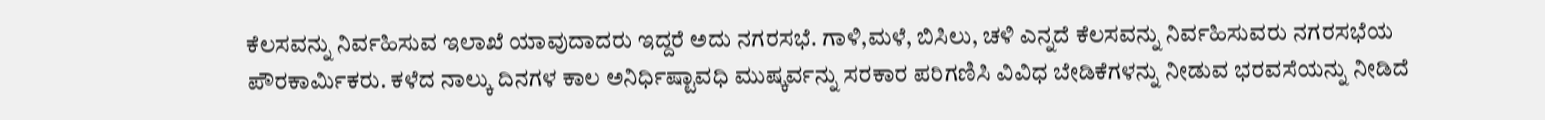ಕೆಲಸವನ್ನು ನಿರ್ವಹಿಸುವ ಇಲಾಖೆ ಯಾವುದಾದರು ಇದ್ದರೆ ಅದು ನಗರಸಭೆ. ಗಾಳಿ,ಮಳೆ, ಬಿಸಿಲು, ಚಳಿ ಎನ್ನದೆ ಕೆಲಸವನ್ನು ನಿರ್ವಹಿಸುವರು ನಗರಸಭೆಯ ಪೌರಕಾರ್ಮಿಕರು. ಕಳೆದ ನಾಲ್ಕು ದಿನಗಳ ಕಾಲ ಅನಿರ್ಧಿಷ್ಟಾವಧಿ ಮುಷ್ಕರ್ವನ್ನು ಸರಕಾರ ಪರಿಗಣಿಸಿ ವಿವಿಧ ಬೇಡಿಕೆಗಳನ್ನು ನೀಡುವ ಭರವಸೆಯನ್ನು ನೀಡಿದೆ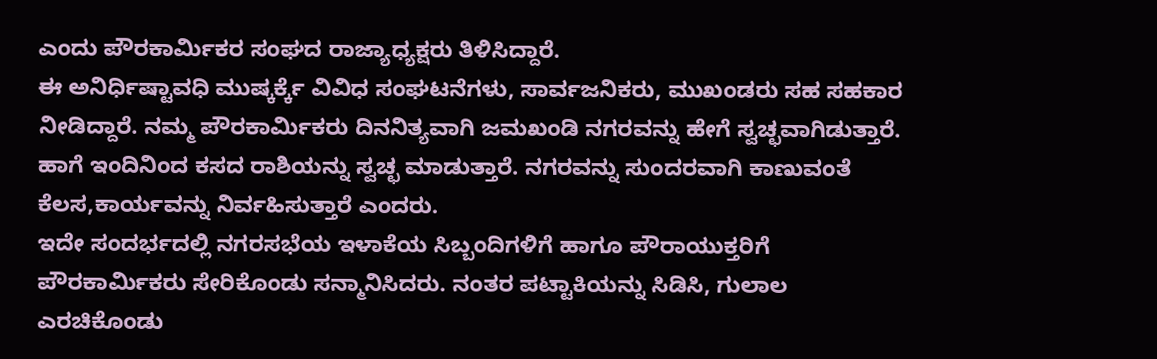ಎಂದು ಪೌರಕಾರ್ಮಿಕರ ಸಂಘದ ರಾಜ್ಯಾಧ್ಯಕ್ಷರು ತಿಳಿಸಿದ್ದಾರೆ.
ಈ ಅನಿರ್ಧಿಷ್ಟಾವಧಿ ಮುಷ್ಕರ್ಕ್ಕೆ ವಿವಿಧ ಸಂಘಟನೆಗಳು, ಸಾರ್ವಜನಿಕರು, ಮುಖಂಡರು ಸಹ ಸಹಕಾರ ನೀಡಿದ್ದಾರೆ. ನಮ್ಮ ಪೌರಕಾರ್ಮಿಕರು ದಿನನಿತ್ಯವಾಗಿ ಜಮಖಂಡಿ ನಗರವನ್ನು ಹೇಗೆ ಸ್ವಚ್ಛವಾಗಿಡುತ್ತಾರೆ. ಹಾಗೆ ಇಂದಿನಿಂದ ಕಸದ ರಾಶಿಯನ್ನು ಸ್ವಚ್ಛ ಮಾಡುತ್ತಾರೆ. ನಗರವನ್ನು ಸುಂದರವಾಗಿ ಕಾಣುವಂತೆ ಕೆಲಸ,ಕಾರ್ಯವನ್ನು ನಿರ್ವಹಿಸುತ್ತಾರೆ ಎಂದರು.
ಇದೇ ಸಂದರ್ಭದಲ್ಲಿ ನಗರಸಭೆಯ ಇಳಾಕೆಯ ಸಿಬ್ಬಂದಿಗಳಿಗೆ ಹಾಗೂ ಪೌರಾಯುಕ್ತರಿಗೆ ಪೌರಕಾರ್ಮಿಕರು ಸೇರಿಕೊಂಡು ಸನ್ಮಾನಿಸಿದರು. ನಂತರ ಪಟ್ಟಾಕಿಯನ್ನು ಸಿಡಿಸಿ, ಗುಲಾಲ ಎರಚಿಕೊಂಡು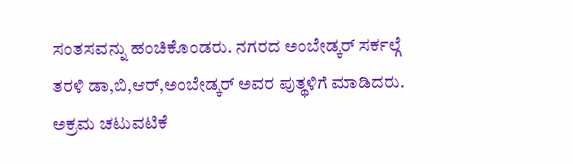ಸಂತಸವನ್ನು ಹಂಚಿಕೊಂಡರು. ನಗರದ ಅಂಬೇಡ್ಕರ್ ಸರ್ಕಲ್ಗೆ ತರಳಿ ಡಾ,ಬಿ,ಆರ್,ಅಂಬೇಡ್ಕರ್ ಅವರ ಪುತ್ಥಳಿಗೆ ಮಾಡಿದರು.
ಅಕ್ರಮ ಚಟುವಟಿಕೆ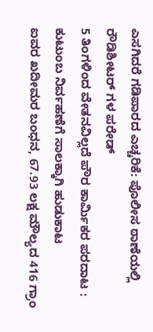ಎಸಗಿದರೆ ಗಡಿಪಾರದ ಎಚ್ಚರಿಕೆ: ಪೊಲೀಸ ಠಾಣೆಯಲ್ಲಿ ರೌಡಿಶೀಟರ್ ಗಳ ಪರೇಡ್
5 ತಿಂಗಳಿಂದ ವೇತನವಿಲ್ಲದೆ ಪೌರ ಕಾರ್ಮಿಕರ ಪರದಾಟ : ಕುಟುಂಬ ನಿರ್ವಹಣೆಗೆ ಸಾಲಕ್ಕಾಗಿ ಹುಡುಕಾಟ
ಐವರ ಖದೀಮರ ಬಂಧನ, 67.93 ಲಕ್ಷ ಮೌಲ್ಯದ 416 ಗ್ರಾಂ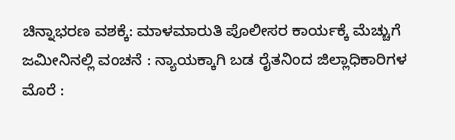ಚಿನ್ನಾಭರಣ ವಶಕ್ಕೆ: ಮಾಳಮಾರುತಿ ಪೊಲೀಸರ ಕಾರ್ಯಕ್ಕೆ ಮೆಚ್ಚುಗೆ
ಜಮೀನಿನಲ್ಲಿ ವಂಚನೆ : ನ್ಯಾಯಕ್ಕಾಗಿ ಬಡ ರೈತನಿಂದ ಜಿಲ್ಲಾಧಿಕಾರಿಗಳ ಮೊರೆ :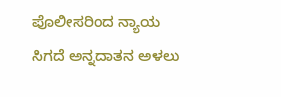ಪೊಲೀಸರಿಂದ ನ್ಯಾಯ ಸಿಗದೆ ಅನ್ನದಾತನ ಅಳಲು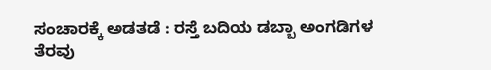ಸಂಚಾರಕ್ಕೆ ಅಡತಡೆ : ರಸ್ತೆ ಬದಿಯ ಡಬ್ಬಾ ಅಂಗಡಿಗಳ ತೆರವು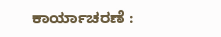ಕಾರ್ಯಾಚರಣೆ :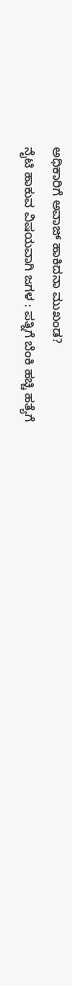ಅಧಿಕಾರಿಗೆ ಅವಾಜ್ ಹಾಕಿದನಾ ಮುಖಂಡ?
ನೈಟಿ ಹಾಕುವ ವಿಷಯವಾಗಿ ಜಗಳ : ಪತ್ನಿಗೆ ಬೆಂಕಿ ಹಚ್ಚಿ ಹತ್ಯೆಗೆ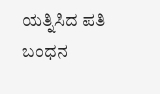ಯತ್ನಿಸಿದ ಪತಿ ಬಂಧನ